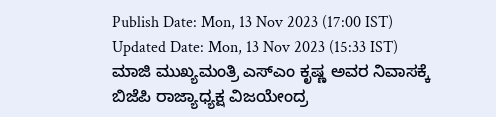Publish Date: Mon, 13 Nov 2023 (17:00 IST)
Updated Date: Mon, 13 Nov 2023 (15:33 IST)
ಮಾಜಿ ಮುಖ್ಯಮಂತ್ರಿ ಎಸ್ಎಂ ಕೃಷ್ಣ ಅವರ ನಿವಾಸಕ್ಕೆ ಬಿಜೆಪಿ ರಾಜ್ಯಾಧ್ಯಕ್ಷ ವಿಜಯೇಂದ್ರ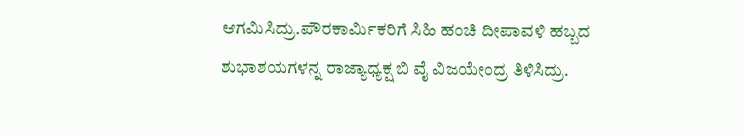ಆಗಮಿಸಿದ್ರು.ಪೌರಕಾರ್ಮಿಕರಿಗೆ ಸಿಹಿ ಹಂಚಿ ದೀಪಾವಳಿ ಹಬ್ಬದ ಶುಭಾಶಯಗಳನ್ನ ರಾಜ್ಯಾಧ್ಯಕ್ಷ ಬಿ ವೈ ವಿಜಯೇಂದ್ರ ತಿಳಿಸಿದ್ರು.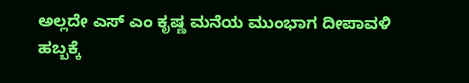ಅಲ್ಲದೇ ಎಸ್ ಎಂ ಕೃಷ್ಣ ಮನೆಯ ಮುಂಭಾಗ ದೀಪಾವಳಿ ಹಬ್ಬಕ್ಕೆ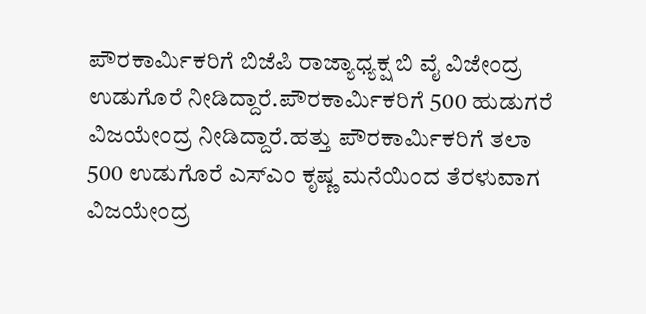ಪೌರಕಾರ್ಮಿಕರಿಗೆ ಬಿಜೆಪಿ ರಾಜ್ಯಾಧ್ಯಕ್ಷ ಬಿ ವೈ ವಿಜೇಂದ್ರ ಉಡುಗೊರೆ ನೀಡಿದ್ದಾರೆ.ಪೌರಕಾರ್ಮಿಕರಿಗೆ 500 ಹುಡುಗರೆ ವಿಜಯೇಂದ್ರ ನೀಡಿದ್ದಾರೆ.ಹತ್ತು ಪೌರಕಾರ್ಮಿಕರಿಗೆ ತಲಾ 500 ಉಡುಗೊರೆ ಎಸ್ಎಂ ಕೃಷ್ಣ ಮನೆಯಿಂದ ತೆರಳುವಾಗ ವಿಜಯೇಂದ್ರ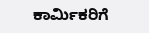ಕಾರ್ಮಿಕರಿಗೆ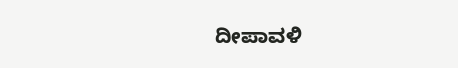ದೀಪಾವಳಿ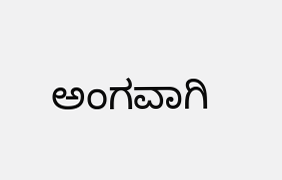ಅಂಗವಾಗಿ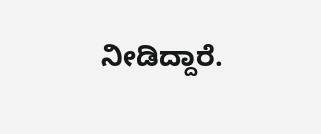ನೀಡಿದ್ದಾರೆ.